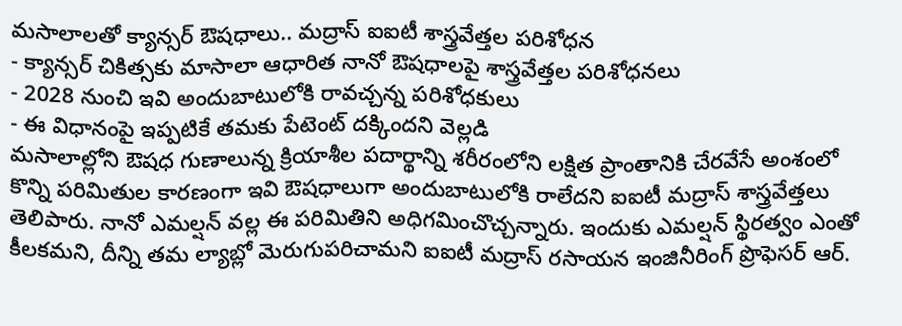మసాలాలతో క్యాన్సర్ ఔషధాలు.. మద్రాస్ ఐఐటీ శాస్త్రవేత్తల పరిశోధన
- క్యాన్సర్ చికిత్సకు మాసాలా ఆధారిత నానో ఔషధాలపై శాస్త్రవేత్తల పరిశోధనలు
- 2028 నుంచి ఇవి అందుబాటులోకి రావచ్చన్న పరిశోధకులు
- ఈ విధానంపై ఇప్పటికే తమకు పేటెంట్ దక్కిందని వెల్లడి
మసాలాల్లోని ఔషధ గుణాలున్న క్రియాశీల పదార్థాన్ని శరీరంలోని లక్షిత ప్రాంతానికి చేరవేసే అంశంలో కొన్ని పరిమితుల కారణంగా ఇవి ఔషధాలుగా అందుబాటులోకి రాలేదని ఐఐటీ మద్రాస్ శాస్త్రవేత్తలు తెలిపారు. నానో ఎమల్షన్ వల్ల ఈ పరిమితిని అధిగమించొచ్చన్నారు. ఇందుకు ఎమల్షన్ స్థిరత్వం ఎంతో కీలకమని, దీన్ని తమ ల్యాబ్లో మెరుగుపరిచామని ఐఐటీ మద్రాస్ రసాయన ఇంజినీరింగ్ ప్రొఫెసర్ ఆర్.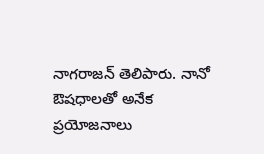నాగరాజన్ తెలిపారు. నానో ఔషధాలతో అనేక ప్రయోజనాలు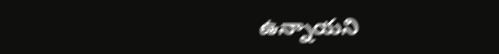ఉన్నాయని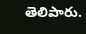తెలిపారు.